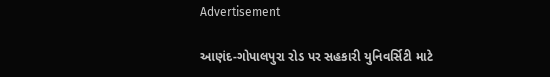Advertisement

આણંદ‑ગોપાલપુરા રોડ પર સહકારી યુનિવર્સિટી માટે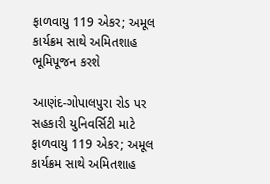ફાળવાયુ 119 એકર; અમૂલ કાર્યક્રમ સાથે અમિતશાહ ભૂમિપૂજન કરશે

આણંદ‑ગોપાલપુરા રોડ પર સહકારી યુનિવર્સિટી માટે ફાળવાયુ 119 એકર; અમૂલ કાર્યક્રમ સાથે અમિતશાહ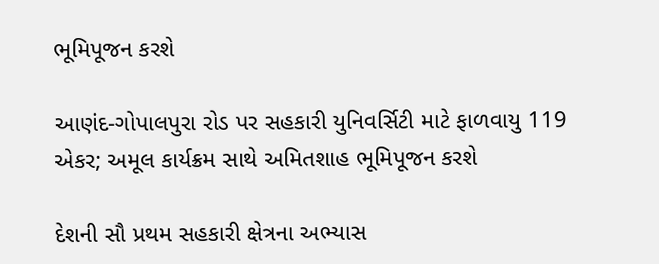ભૂમિપૂજન કરશે

આણંદ‑ગોપાલપુરા રોડ પર સહકારી યુનિવર્સિટી માટે ફાળવાયુ 119 એકર; અમૂલ કાર્યક્રમ સાથે અમિતશાહ ભૂમિપૂજન કરશે

દેશની સૌ પ્રથમ સહકારી ક્ષેત્રના અભ્યાસ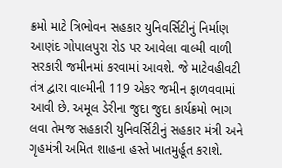ક્રમો માટે ત્રિભોવન સહકાર યુનિવર્સિટીનું નિર્માણ આણંદ ગોપાલપુરા રોડ પર આવેલા વાલ્મી વાળી સરકારી જમીનમાં કરવામાં આવશે. જે માટેવહીવટી તંત્ર દ્વારા વાલ્મીની 119 એકર જમીન ફાળવવામાં આવી છે. અમૂલ ડેરીના જુદા જુદા કાર્યક્રમો ભાગ લવા તેમજ સહકારી યુનિવર્સિટીનું સહકાર મંત્રી અને ગૃહમંત્રી અમિત શાહના હસ્તે ખાતમુર્હૂત કરાશે.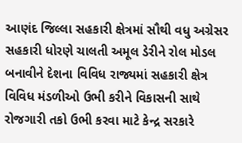આણંદ જિલ્લા સહકારી ક્ષેત્રમાં સૌથી વધુ અગ્રેસર સહકારી ધોરણે ચાલતી અમૂલ ડેરીને રોલ મોડલ બનાવીને દેશના વિવિધ રાજ્યમાં સહકારી ક્ષેત્ર વિવિધ મંડળીઓ ઉભી કરીને વિકાસની સાથે રોજગારી તકો ઉભી કરવા માટે કેન્દ્ર સરકારે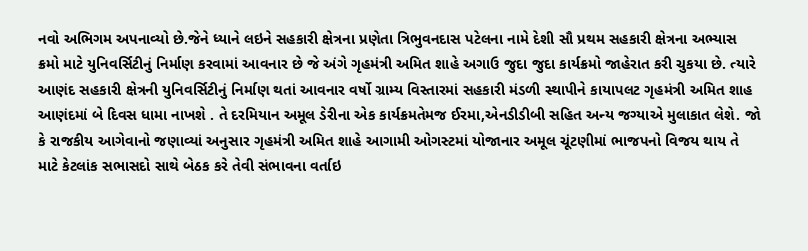નવો અભિગમ અપનાવ્યો છે.જેને ધ્યાને લઇને સહકારી ક્ષેત્રના પ્રણેતા ત્રિભુવનદાસ પટેલના નામે દેશી સૌ પ્રથમ સહકારી ક્ષેત્રના અભ્યાસ ક્રમો માટે યુનિવર્સિટીનું નિર્માણ કરવામાં આવનાર છે જે અંગે ગૃહમંત્રી અમિત શાહે અગાઉ જુદા જુદા કાર્યક્રમો જાહેરાત કરી ચુકયા છે. ત્યારે આણંદ સહકારી ક્ષેત્રની યુનિવર્સિટીનું નિર્માણ થતાં આવનાર વર્ષો ગ્રામ્ય વિસ્તારમાં સહકારી મંડળી સ્થાપીને કાયાપલટ ગૃહમંત્રી અમિત શાહ આણંદમાં બે દિવસ ધામા નાખશે . તે દરમિયાન અમૂલ ડેરીના એક કાર્યક્રમતેમજ ઈરમા,એનડીડીબી સહિત અન્ય જગ્યાએ મુલાકાત લેશે. જો કે રાજકીય આગેવાનો જણાવ્યાં અનુસાર ગૃહમંત્રી અમિત શાહે આગામી ઓગસ્ટમાં યોજાનાર અમૂલ ચૂંટણીમાં ભાજપનો વિજય થાય તે માટે કેટલાંક સભાસદો સાથે બેઠક કરે તેવી સંભાવના વર્તાઇ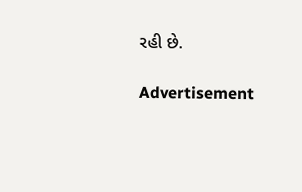રહી છે.

Advertisement